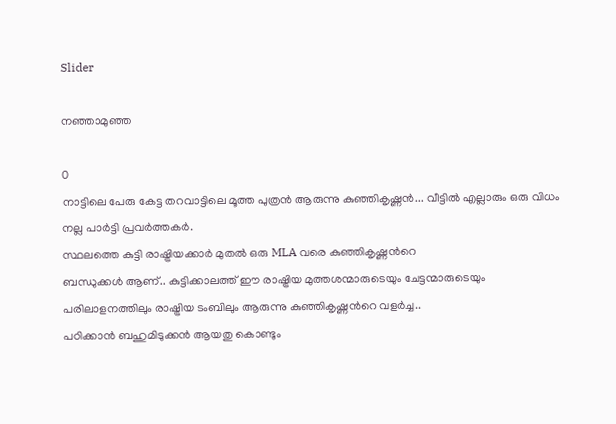Slider

നഞ്ഞാമുഞ്ഞ

0
നാട്ടിലെ പേരു കേട്ട തറവാട്ടിലെ മൂത്ത പുത്രന്‍ ആരുന്നു കുഞ്ഞികൃഷ്ണന്‍... വീട്ടില്‍ എല്ലാരും ഒരു വിധം നല്ല പാര്‍ട്ടി പ്രവര്‍ത്തകര്‍.
സ്ഥലത്തെ കുട്ടി രാഷ്ട്രിയക്കാര്‍ മുതല്‍ ഒരു MLA വരെ കുഞ്ഞികൃഷ്ണന്‍റെ
ബന്ധുക്കള്‍ ആണ്.. കുട്ടിക്കാലത്ത് ഈ രാഷ്ട്രിയ മുത്തശന്മാരുടെയും ചേട്ടന്മാരുടെയും പരിലാളനത്തിലും രാഷ്ട്രിയ ടംബിലും ആരുന്നു കുഞ്ഞികൃഷ്ണന്‍റെ വളര്‍ച്ച..
പഠിക്കാന്‍ ബഹുമിടുക്കന്‍ ആയതു കൊണ്ടും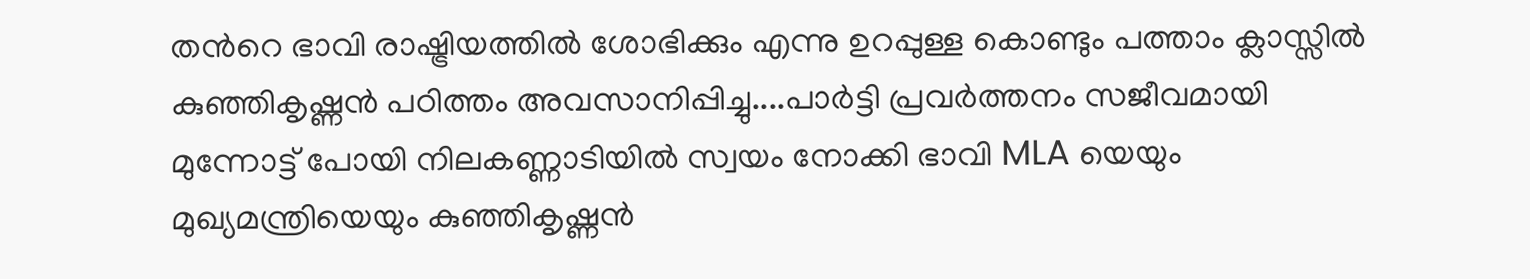തന്‍റെ ഭാവി രാഷ്ട്രിയത്തില്‍ ശോഭിക്കും എന്നു ഉറപ്പുള്ള കൊണ്ടും പത്താം ക്ലാസ്സില്‍ കുഞ്ഞികൃഷ്ണന്‍ പഠിത്തം അവസാനിപ്പിച്ചു....പാര്‍ട്ടി പ്രവര്‍ത്തനം സജീവമായി മുന്നോട്ട് പോയി നിലകണ്ണാടിയില്‍ സ്വയം നോക്കി ഭാവി MLA യെയും മുഖ്യമന്ത്രിയെയും കുഞ്ഞികൃഷ്ണന്‍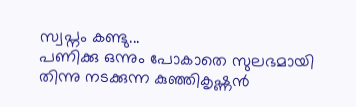സ്വപ്നം കണ്ടു...
പണിക്കു ഒന്നും പോകാതെ സുലഭമായി തിന്നു നടക്കുന്ന കുഞ്ഞികൃഷ്ണന്‍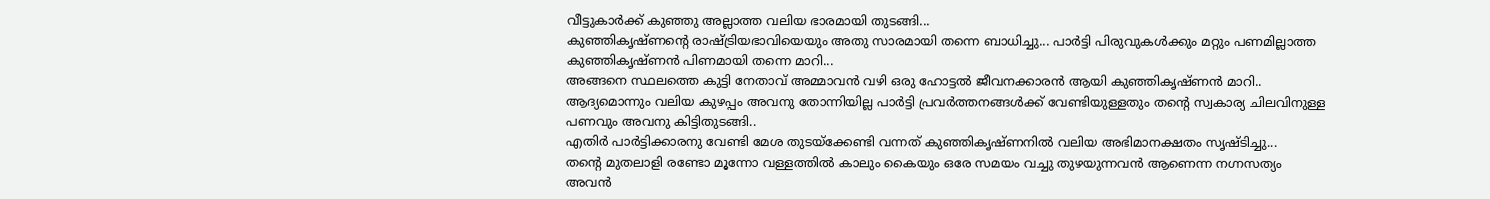വീട്ടുകാര്‍ക്ക് കുഞ്ഞു അല്ലാത്ത വലിയ ഭാരമായി തുടങ്ങി...
കുഞ്ഞികൃഷ്ണന്‍റെ രാഷ്ട്രിയഭാവിയെയും അതു സാരമായി തന്നെ ബാധിച്ചു... പാര്‍ട്ടി പിരുവുകള്‍ക്കും മറ്റും പണമില്ലാത്ത കുഞ്ഞികൃഷ്ണന്‍ പിണമായി തന്നെ മാറി...
അങ്ങനെ സ്ഥലത്തെ കുട്ടി നേതാവ് അമ്മാവന്‍ വഴി ഒരു ഹോട്ടല്‍ ജീവനക്കാരന്‍ ആയി കുഞ്ഞികൃഷ്ണന്‍ മാറി.. ആദ്യമൊന്നും വലിയ കുഴപ്പം അവനു തോന്നിയില്ല പാര്‍ട്ടി പ്രവര്‍ത്തനങ്ങള്‍ക്ക് വേണ്ടിയുള്ളതും തന്‍റെ സ്വകാര്യ ചിലവിനുള്ള പണവും അവനു കിട്ടിതുടങ്ങി..
എതിര്‍ പാര്‍ട്ടിക്കാരനു വേണ്ടി മേശ തുടയ്ക്കേണ്ടി വന്നത് കുഞ്ഞികൃഷ്ണനില്‍ വലിയ അഭിമാനക്ഷതം സൃഷ്ടിച്ചു...
തന്‍റെ മുതലാളി രണ്ടോ മൂന്നോ വള്ളത്തില്‍ കാലും കൈയും ഒരേ സമയം വച്ചു തുഴയുന്നവന്‍ ആണെന്ന നഗ്നസത്യം അവന്‍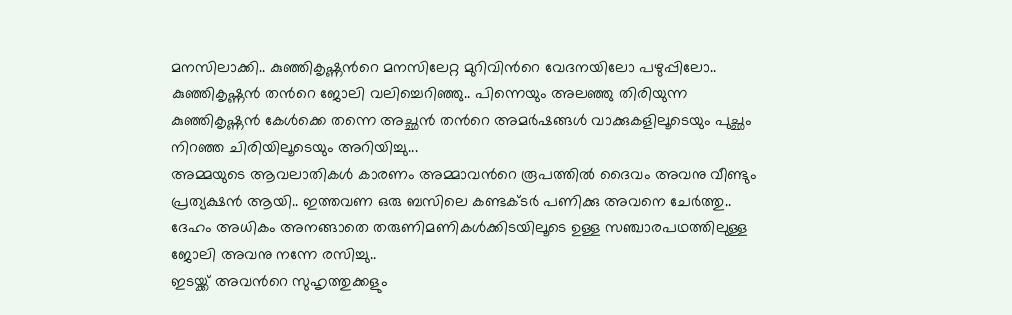മനസിലാക്കി.. കുഞ്ഞികൃഷ്ണന്‍റെ മനസിലേറ്റ മുറിവിന്‍റെ വേദനയിലോ പഴുപ്പിലോ.. കുഞ്ഞികൃഷ്ണന്‍ തന്‍റെ ജോലി വലിച്ചെറിഞ്ഞു.. പിന്നെയും അലഞ്ഞു തിരിയുന്ന കുഞ്ഞികൃഷ്ണന്‍ കേള്‍ക്കെ തന്നെ അച്ഛന്‍ തന്‍റെ അമര്‍ഷങ്ങള്‍ വാക്കുകളിലൂടെയും പുച്ഛം നിറഞ്ഞ ചിരിയിലൂടെയും അറിയിച്ചു...
അമ്മയുടെ ആവലാതികള്‍ കാരണം അമ്മാവന്‍റെ രൂപത്തില്‍ ദൈവം അവനു വീണ്ടും പ്രത്യക്ഷന്‍ ആയി.. ഇത്തവണ ഒരു ബസിലെ കണ്ടക്ടര്‍ പണിക്കു അവനെ ചേര്‍ത്തു.. ദേഹം അധികം അനങ്ങാതെ തരുണിമണികള്‍ക്കിടയിലൂടെ ഉള്ള സഞ്ചാരപഥത്തിലുള്ള ജോലി അവനു നന്നേ രസിച്ചു..
ഇടയ്ക്ക് അവന്‍റെ സുഹൃത്തുക്കളും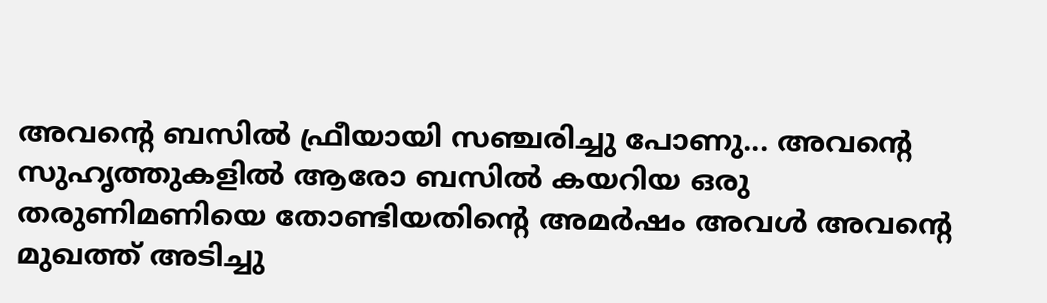അവന്‍റെ ബസില്‍ ഫ്രീയായി സഞ്ചരിച്ചു പോണു... അവന്‍റെ സുഹൃത്തുകളില്‍ ആരോ ബസില്‍ കയറിയ ഒരു തരുണിമണിയെ തോണ്ടിയതിന്‍റെ അമര്‍ഷം അവള്‍ അവന്‍റെ മുഖത്ത് അടിച്ചു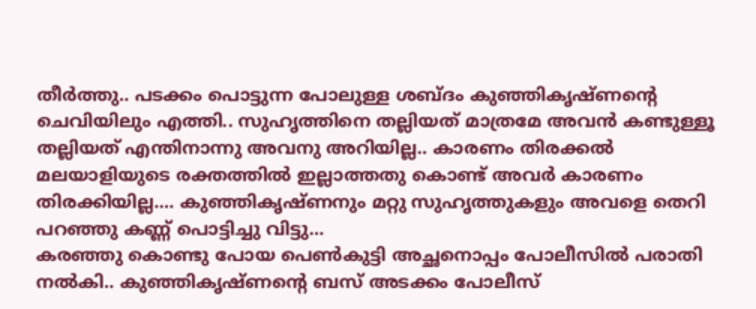തീര്‍ത്തു.. പടക്കം പൊട്ടുന്ന പോലുള്ള ശബ്ദം കുഞ്ഞികൃഷ്ണന്‍റെ ചെവിയിലും എത്തി.. സുഹൃത്തിനെ തല്ലിയത് മാത്രമേ അവന്‍ കണ്ടുള്ളൂ തല്ലിയത് എന്തിനാന്നു അവനു അറിയില്ല.. കാരണം തിരക്കല്‍ മലയാളിയുടെ രക്തത്തില്‍ ഇല്ലാത്തതു കൊണ്ട് അവര്‍ കാരണം തിരക്കിയില്ല.... കുഞ്ഞികൃഷ്ണനും മറ്റു സുഹൃത്തുകളും അവളെ തെറി പറഞ്ഞു കണ്ണ് പൊട്ടിച്ചു വിട്ടു...
കരഞ്ഞു കൊണ്ടു പോയ പെണ്‍കുട്ടി അച്ഛനൊപ്പം പോലീസില്‍ പരാതി നല്‍കി.. കുഞ്ഞികൃഷ്ണന്‍റെ ബസ്‌ അടക്കം പോലീസ്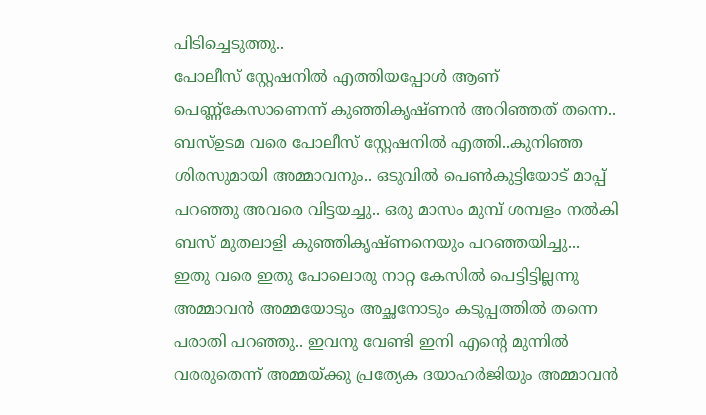പിടിച്ചെടുത്തു..
പോലീസ് സ്റ്റേഷനില്‍ എത്തിയപ്പോള്‍ ആണ് പെണ്ണ്കേസാണെന്ന് കുഞ്ഞികൃഷ്ണന്‍ അറിഞ്ഞത് തന്നെ..
ബസ്‌ഉടമ വരെ പോലീസ് സ്റ്റേഷനില്‍ എത്തി..കുനിഞ്ഞ ശിരസുമായി അമ്മാവനും.. ഒടുവില്‍ പെണ്‍കുട്ടിയോട് മാപ്പ് പറഞ്ഞു അവരെ വിട്ടയച്ചു.. ഒരു മാസം മുമ്പ് ശമ്പളം നല്‍കി ബസ്‌ മുതലാളി കുഞ്ഞികൃഷ്ണനെയും പറഞ്ഞയിച്ചു...
ഇതു വരെ ഇതു പോലൊരു നാറ്റ കേസില്‍ പെട്ടിട്ടില്ലന്നു അമ്മാവന്‍ അമ്മയോടും അച്ഛനോടും കടുപ്പത്തില്‍ തന്നെ പരാതി പറഞ്ഞു.. ഇവനു വേണ്ടി ഇനി എന്‍റെ മുന്നില്‍ വരരുതെന്ന് അമ്മയ്ക്കു പ്രത്യേക ദയാഹര്‍ജിയും അമ്മാവന്‍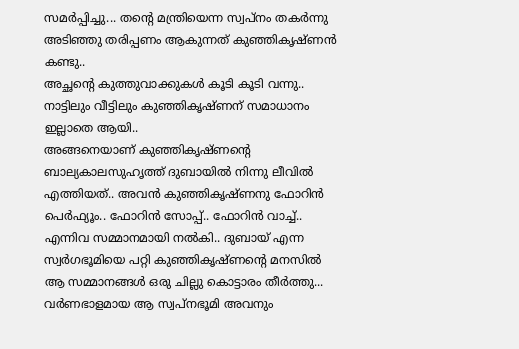സമര്‍പ്പിച്ചു... തന്‍റെ മന്ത്രിയെന്ന സ്വപ്നം തകര്‍ന്നു അടിഞ്ഞു തരിപ്പണം ആകുന്നത്‌ കുഞ്ഞികൃഷ്ണന്‍ കണ്ടു..
അച്ഛന്റെ കുത്തുവാക്കുകള്‍ കൂടി കൂടി വന്നു..
നാട്ടിലും വീട്ടിലും കുഞ്ഞികൃഷ്ണന് സമാധാനം ഇല്ലാതെ ആയി..
അങ്ങനെയാണ് കുഞ്ഞികൃഷ്ണന്‍റെ ബാല്യകാലസുഹൃത്ത്‌ ദുബായില്‍ നിന്നു ലീവില്‍ എത്തിയത്.. അവന്‍ കുഞ്ഞികൃഷ്ണനു ഫോറിന്‍ പെര്‍ഫ്യൂം.. ഫോറിന്‍ സോപ്പ്.. ഫോറിന്‍ വാച്ച്.. എന്നിവ സമ്മാനമായി നല്‍കി.. ദുബായ് എന്ന സ്വര്‍ഗഭൂമിയെ പറ്റി കുഞ്ഞികൃഷ്ണന്‍റെ മനസില്‍ ആ സമ്മാനങ്ങള്‍ ഒരു ചില്ലു കൊട്ടാരം തീര്‍ത്തു...
വര്‍ണഭാളമായ ആ സ്വപ്നഭൂമി അവനും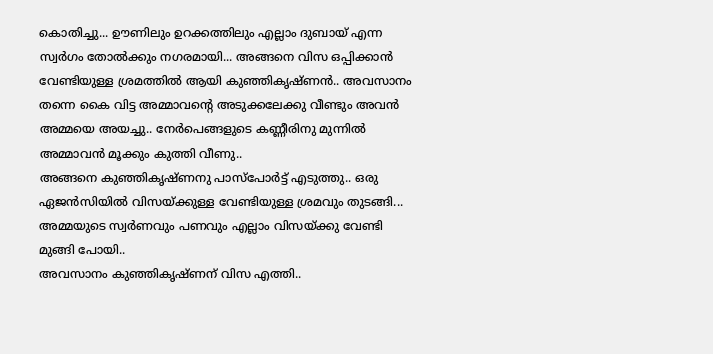കൊതിച്ചു... ഊണിലും ഉറക്കത്തിലും എല്ലാം ദുബായ് എന്ന സ്വര്‍ഗം തോല്‍ക്കും നഗരമായി... അങ്ങനെ വിസ ഒപ്പിക്കാന്‍ വേണ്ടിയുള്ള ശ്രമത്തില്‍ ആയി കുഞ്ഞികൃഷ്ണന്‍.. അവസാനം തന്നെ കൈ വിട്ട അമ്മാവന്‍റെ അടുക്കലേക്കു വീണ്ടും അവന്‍ അമ്മയെ അയച്ചു.. നേര്‍പെങ്ങളുടെ കണ്ണീരിനു മുന്നില്‍ അമ്മാവന്‍ മൂക്കും കുത്തി വീണു..
അങ്ങനെ കുഞ്ഞികൃഷ്ണനു പാസ്പോര്‍ട്ട്‌ എടുത്തു.. ഒരു ഏജന്‍സിയില്‍ വിസയ്ക്കുള്ള വേണ്ടിയുള്ള ശ്രമവും തുടങ്ങി... അമ്മയുടെ സ്വര്‍ണവും പണവും എല്ലാം വിസയ്ക്കു വേണ്ടി മുങ്ങി പോയി..
അവസാനം കുഞ്ഞികൃഷ്ണന് വിസ എത്തി..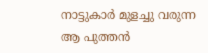നാട്ടുകാര്‍ മുളച്ചു വരുന്ന ആ പുത്തന്‍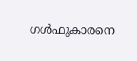ഗള്‍ഫുകാരനെ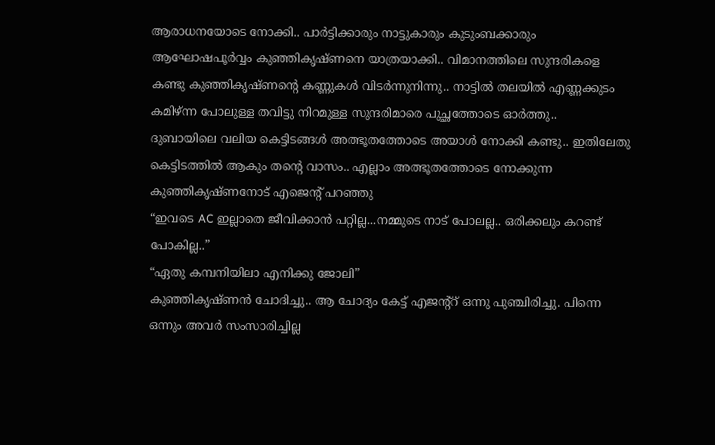ആരാധനയോടെ നോക്കി.. പാര്‍ട്ടിക്കാരും നാട്ടുകാരും കുടുംബക്കാരും ആഘോഷപൂര്‍വ്വം കുഞ്ഞികൃഷ്ണനെ യാത്രയാക്കി.. വിമാനത്തിലെ സുന്ദരികളെ കണ്ടു കുഞ്ഞികൃഷ്ണന്‍റെ കണ്ണുകള്‍ വിടര്‍ന്നുനിന്നു.. നാട്ടില്‍ തലയില്‍ എണ്ണക്കുടം കമിഴ്ന്ന പോലുള്ള തവിട്ടു നിറമുള്ള സുന്ദരിമാരെ പുച്ഛത്തോടെ ഓര്‍ത്തു..
ദുബായിലെ വലിയ കെട്ടിടങ്ങള്‍ അത്ഭൂതത്തോടെ അയാള്‍ നോക്കി കണ്ടു.. ഇതിലേതു കെട്ടിടത്തില്‍ ആകും തന്‍റെ വാസം.. എല്ലാം അത്ഭൂതത്തോടെ നോക്കുന്ന കുഞ്ഞികൃഷ്ണനോട് എജെന്റ് പറഞ്ഞു
“ഇവടെ AC ഇല്ലാതെ ജീവിക്കാന്‍ പറ്റില്ല...നമ്മുടെ നാട് പോലല്ല.. ഒരിക്കലും കറണ്ട് പോകില്ല..”
“ഏതു കമ്പനിയിലാ എനിക്കു ജോലി”
കുഞ്ഞികൃഷ്ണന്‍ ചോദിച്ചു.. ആ ചോദ്യം കേട്ട് എജന്റ്റ് ഒന്നു പുഞ്ചിരിച്ചു. പിന്നെ ഒന്നും അവര്‍ സംസാരിച്ചില്ല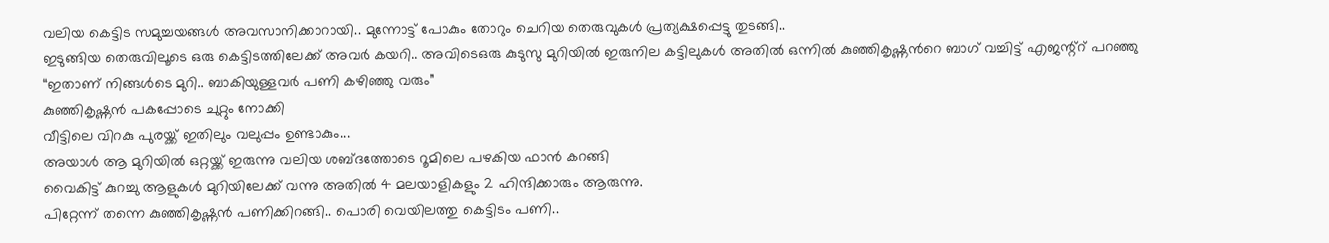വലിയ കെട്ടിട സമുച്ചയങ്ങള്‍ അവസാനിക്കാറായി.. മുന്നോട്ട് പോകും തോറും ചെറിയ തെരുവുകള്‍ പ്രത്യക്ഷപ്പെട്ടു തുടങ്ങി..
ഇടുങ്ങിയ തെരുവിലൂടെ ഒരു കെട്ടിടത്തിലേക്ക് അവര്‍ കയറി.. അവിടെഒരു കുടുസു മുറിയില്‍ ഇരുനില കട്ടിലുകള്‍ അതില്‍ ഒന്നില്‍ കുഞ്ഞികൃഷ്ണന്‍റെ ബാഗ്‌ വച്ചിട്ട് എജന്റ്റ് പറഞ്ഞു
“ഇതാണ് നിങ്ങള്‍ടെ മുറി.. ബാകിയുള്ളവര്‍ പണി കഴിഞ്ഞു വരും”
കുഞ്ഞികൃഷ്ണന്‍ പകപ്പോടെ ചുറ്റും നോക്കി
വീട്ടിലെ വിറകു പുരയ്ക്ക് ഇതിലും വലുപ്പം ഉണ്ടാകും...
അയാള്‍ ആ മുറിയില്‍ ഒറ്റയ്ക്ക് ഇരുന്നു വലിയ ശബ്ദത്തോടെ റൂമിലെ പഴകിയ ഫാന്‍ കറങ്ങി
വൈകിട്ട് കുറച്ചു ആളുകള്‍ മുറിയിലേക്ക് വന്നു അതില്‍ 4 മലയാളികളും 2 ഹിന്ദിക്കാരും ആരുന്നു.
പിറ്റേന്ന് തന്നെ കുഞ്ഞികൃഷ്ണന്‍ പണിക്കിറങ്ങി.. പൊരി വെയിലത്തു കെട്ടിടം പണി..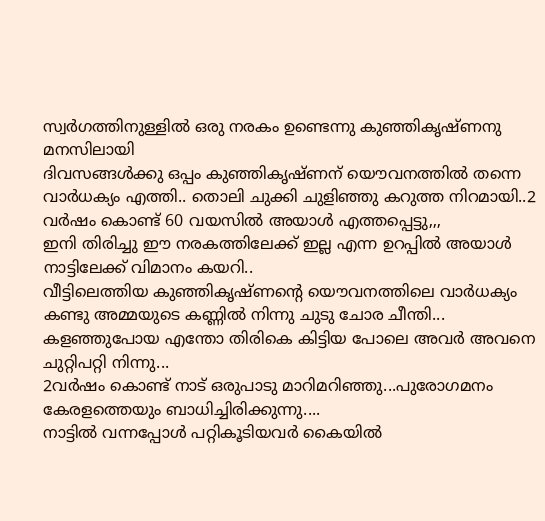സ്വര്‍ഗത്തിനുള്ളില്‍ ഒരു നരകം ഉണ്ടെന്നു കുഞ്ഞികൃഷ്ണനു മനസിലായി
ദിവസങ്ങള്‍ക്കു ഒപ്പം കുഞ്ഞികൃഷ്ണന് യൌവനത്തില്‍ തന്നെ വാര്‍ധക്യം എത്തി.. തൊലി ചുക്കി ചുളിഞ്ഞു കറുത്ത നിറമായി..2 വര്‍ഷം കൊണ്ട് 60 വയസില്‍ അയാള്‍ എത്തപ്പെട്ടു,,,
ഇനി തിരിച്ചു ഈ നരകത്തിലേക്ക് ഇല്ല എന്ന ഉറപ്പില്‍ അയാള്‍ നാട്ടിലേക്ക് വിമാനം കയറി..
വീട്ടിലെത്തിയ കുഞ്ഞികൃഷ്ണന്‍റെ യൌവനത്തിലെ വാര്‍ധക്യം കണ്ടു അമ്മയുടെ കണ്ണില്‍ നിന്നു ചുടു ചോര ചീന്തി... കളഞ്ഞുപോയ എന്തോ തിരികെ കിട്ടിയ പോലെ അവര്‍ അവനെ ചുറ്റിപറ്റി നിന്നു...
2വര്‍ഷം കൊണ്ട് നാട് ഒരുപാടു മാറിമറിഞ്ഞു...പുരോഗമനം കേരളത്തെയും ബാധിച്ചിരിക്കുന്നു....
നാട്ടില്‍ വന്നപ്പോള്‍ പറ്റികൂടിയവര്‍ കൈയില്‍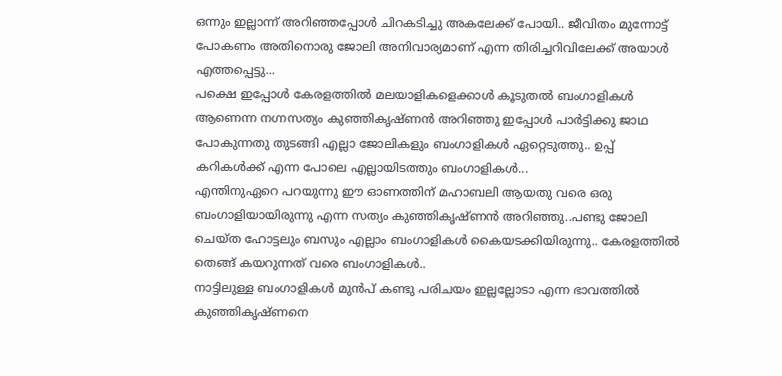ഒന്നും ഇല്ലാന്ന് അറിഞ്ഞപ്പോള്‍ ചിറകടിച്ചു അകലേക്ക്‌ പോയി.. ജീവിതം മുന്നോട്ട് പോകണം അതിനൊരു ജോലി അനിവാര്യമാണ് എന്ന തിരിച്ചറിവിലേക്ക് അയാള്‍ എത്തപ്പെട്ടു...
പക്ഷെ ഇപ്പോള്‍ കേരളത്തില്‍ മലയാളികളെക്കാള്‍ കൂടുതല്‍ ബംഗാളികള്‍ ആണെന്ന നഗ്നസത്യം കുഞ്ഞികൃഷ്ണന്‍ അറിഞ്ഞു ഇപ്പോള്‍ പാര്‍ട്ടിക്കു ജാഥ പോകുന്നതു തുടങ്ങി എല്ലാ ജോലികളും ബംഗാളികള്‍ ഏറ്റെടുത്തു.. ഉപ്പ് കറികള്‍ക്ക് എന്ന പോലെ എല്ലായിടത്തും ബംഗാളികള്‍...
എന്തിനുഏറെ പറയുന്നു ഈ ഓണത്തിന് മഹാബലി ആയതു വരെ ഒരു ബംഗാളിയായിരുന്നു എന്ന സത്യം കുഞ്ഞികൃഷ്ണന്‍ അറിഞ്ഞു..പണ്ടു ജോലി ചെയ്ത ഹോട്ടലും ബസും എല്ലാം ബംഗാളികള്‍ കൈയടക്കിയിരുന്നു.. കേരളത്തില്‍ തെങ്ങ് കയറുന്നത് വരെ ബംഗാളികള്‍..
നാട്ടിലുള്ള ബംഗാളികള്‍ മുന്‍പ് കണ്ടു പരിചയം ഇല്ലല്ലോടാ എന്ന ഭാവത്തില്‍ കുഞ്ഞികൃഷ്ണനെ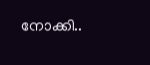നോക്കി..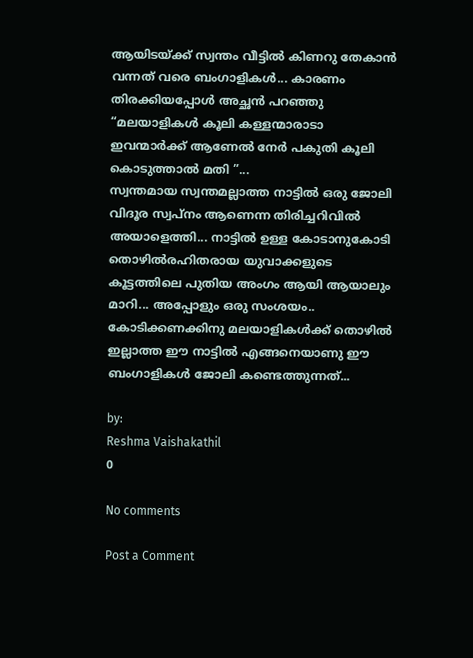ആയിടയ്ക്ക് സ്വന്തം വീട്ടില്‍ കിണറു തേകാന്‍ വന്നത് വരെ ബംഗാളികള്‍... കാരണം തിരക്കിയപ്പോള്‍ അച്ഛന്‍ പറഞ്ഞു “മലയാളികള്‍ കൂലി കള്ളന്മാരാടാ ഇവന്മാര്‍ക്ക് ആണേല്‍ നേര്‍ പകുതി കൂലി കൊടുത്താല്‍ മതി ”...
സ്വന്തമായ സ്വന്തമല്ലാത്ത നാട്ടില്‍ ഒരു ജോലി വിദൂര സ്വപ്നം ആണെന്ന തിരിച്ചറിവില്‍ അയാളെത്തി... നാട്ടില്‍ ഉള്ള കോടാനുകോടി തൊഴില്‍രഹിതരായ യുവാക്കളുടെ കൂട്ടത്തിലെ പുതിയ അംഗം ആയി ആയാലും മാറി... അപ്പോളും ഒരു സംശയം..
കോടിക്കണക്കിനു മലയാളികള്‍ക്ക് തൊഴില്‍ ഇല്ലാത്ത ഈ നാട്ടില്‍ എങ്ങനെയാണു ഈ ബംഗാളികള്‍ ജോലി കണ്ടെത്തുന്നത്...

by:
Reshma Vaishakathil
0

No comments

Post a Comment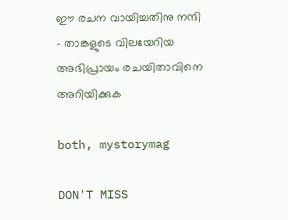ഈ രചന വായിച്ചതിനു നന്ദി - താങ്കളുടെ വിലയേറിയ അഭിപ്രായം രചയിതാവിനെ അറിയിക്കുക

both, mystorymag

DON'T MISS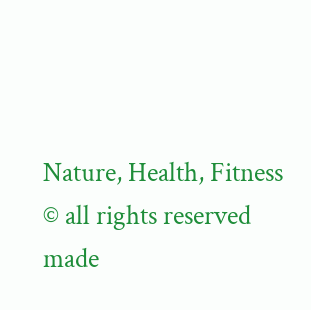Nature, Health, Fitness
© all rights reserved
made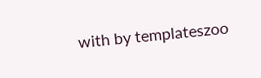with by templateszoo